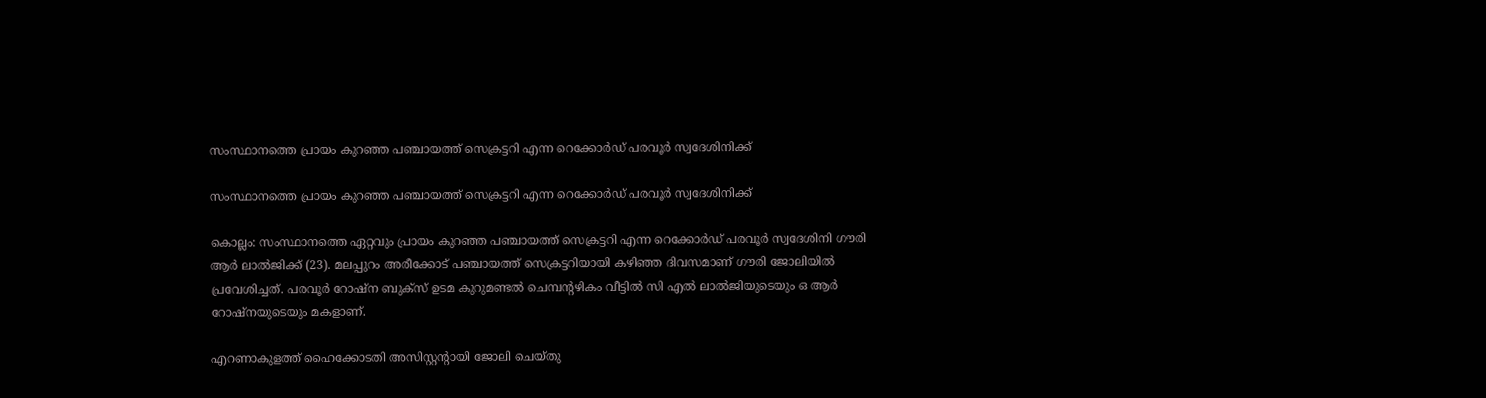സംസ്ഥാനത്തെ പ്രായം കുറഞ്ഞ പഞ്ചായത്ത് സെക്രട്ടറി എന്ന റെക്കോര്‍ഡ് പരവൂര്‍ സ്വദേശിനിക്ക്

സംസ്ഥാനത്തെ പ്രായം കുറഞ്ഞ പഞ്ചായത്ത് സെക്രട്ടറി എന്ന റെക്കോര്‍ഡ് പരവൂര്‍ സ്വദേശിനിക്ക്

കൊല്ലം: സംസ്ഥാനത്തെ ഏറ്റവും പ്രായം കുറഞ്ഞ പഞ്ചായത്ത് സെക്രട്ടറി എന്ന റെക്കോര്‍ഡ് പരവൂര്‍ സ്വദേശിനി ഗൗരി ആര്‍ ലാല്‍ജിക്ക് (23). മലപ്പുറം അരീക്കോട് പഞ്ചായത്ത് സെക്രട്ടറിയായി കഴിഞ്ഞ ദിവസമാണ് ഗൗരി ജോലിയില്‍ പ്രവേശിച്ചത്. പരവൂര്‍ റോഷ്‌ന ബുക്‌സ് ഉടമ കുറുമണ്ടല്‍ ചെമ്പന്റഴികം വീട്ടില്‍ സി എല്‍ ലാല്‍ജിയുടെയും ഒ ആര്‍ റോഷ്‌നയുടെയും മകളാണ്.

എറണാകുളത്ത് ഹൈക്കോടതി അസിസ്റ്റന്റായി ജോലി ചെയ്തു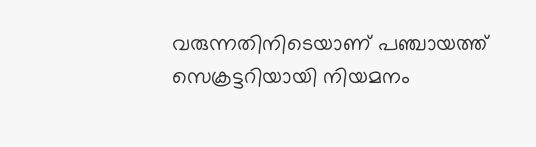വരുന്നതിനിടെയാണ് പഞ്ചായത്ത് സെക്രട്ടറിയായി നിയമനം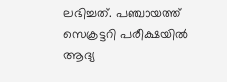ലഭിച്ചത്. പഞ്ചായത്ത് സെക്രട്ടറി പരീക്ഷയില്‍ ആദ്യ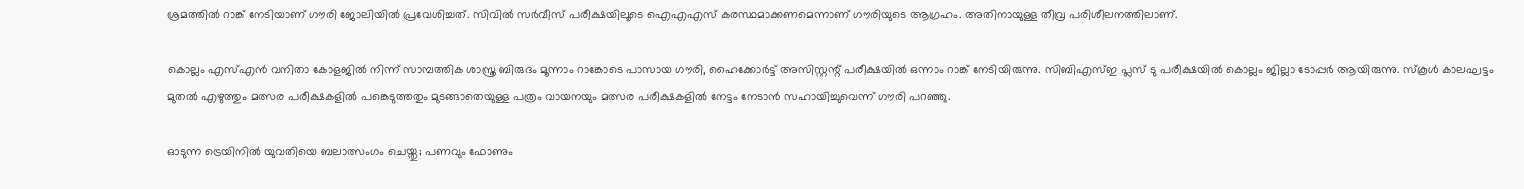ശ്രമത്തില്‍ റാങ്ക് നേടിയാണ് ഗൗരി ജോലിയില്‍ പ്രവേശിച്ചത്. സിവില്‍ സര്‍വീസ് പരീക്ഷയിലൂടെ ഐഎഎസ് കരസ്ഥമാക്കണമെന്നാണ് ഗൗരിയുടെ ആഗ്രഹം. അതിനായുള്ള തീവ്ര പരിശീലനത്തിലാണ്.

കൊല്ലം എസ്എന്‍ വനിതാ കോളജില്‍ നിന്ന് സാമ്പത്തിക ശാസ്ത്ര ബിരുദം മൂന്നാം റാങ്കോടെ പാസായ ഗൗരി, ഹൈക്കോര്‍ട്ട് അസിസ്റ്റന്റ് പരീക്ഷയില്‍ ഒന്നാം റാങ്ക് നേടിയിരുന്നു. സിബിഎസ്ഇ പ്ലസ് ടു പരീക്ഷയില്‍ കൊല്ലം ജില്ലാ ടോപ്പര്‍ ആയിരുന്നു. സ്‌കൂള്‍ കാലഘട്ടം മുതല്‍ എഴുത്തും മത്സര പരീക്ഷകളില്‍ പങ്കെടുത്തതും മുടങ്ങാതെയുള്ള പത്രം വായനയും മത്സര പരീക്ഷകളില്‍ നേട്ടം നേടാന്‍ സഹായിച്ചുവെന്ന് ഗൗരി പറഞ്ഞു.

ഓടുന്ന ട്രെയിനില്‍ യുവതിയെ ബലാത്സംഗം ചെയ്തു; പണവും ഫോണും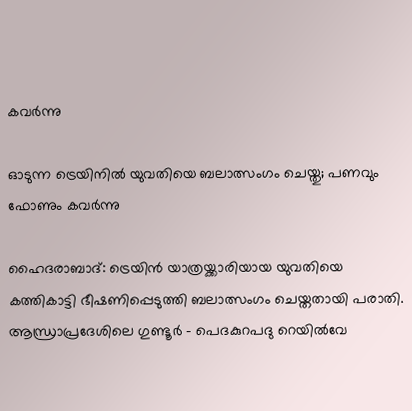കവര്‍ന്നു

ഓടുന്ന ട്രെയിനില്‍ യുവതിയെ ബലാത്സംഗം ചെയ്തു; പണവും ഫോണും കവര്‍ന്നു

ഹൈദരാബാദ്: ട്രെയിന്‍ യാത്രയ്ക്കാരിയായ യുവതിയെ കത്തികാട്ടി ഭീഷണിപ്പെടുത്തി ബലാത്സംഗം ചെയ്തതായി പരാതി. ആന്ധ്രാപ്രദേശിലെ ഗുണ്ടൂര്‍ – പെദകുറപദു റെയില്‍വേ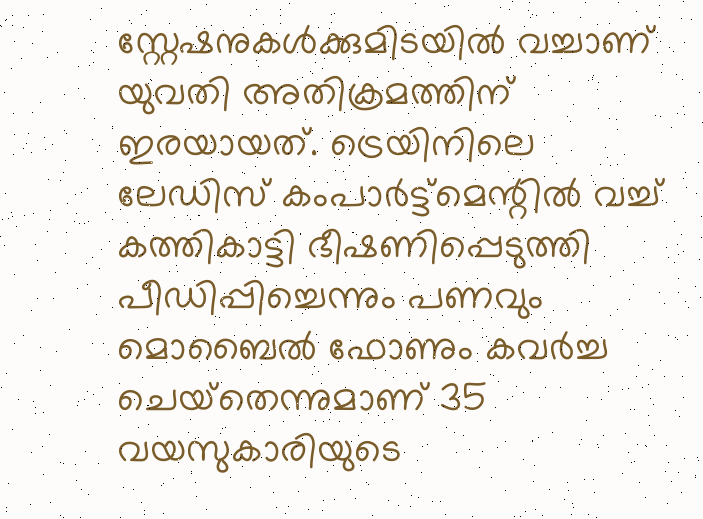സ്റ്റേഷനുകള്‍ക്കുമിടയില്‍ വച്ചാണ് യുവതി അതിക്രമത്തിന് ഇരയായത്. ട്രെയിനിലെ ലേഡിസ് കംപാര്‍ട്ട്‌മെന്റില്‍ വച്ച് കത്തികാട്ടി ഭീഷണിപ്പെടുത്തി പീഡിപ്പിച്ചെന്നും പണവും മൊബൈല്‍ ഫോണും കവര്‍ച്ച ചെയ്‌തെന്നുമാണ് 35 വയസുകാരിയുടെ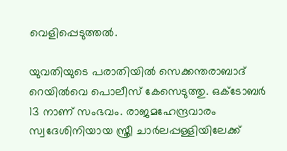വെളിപ്പെടുത്തല്‍.

യുവതിയുടെ പരാതിയില്‍ സെക്കന്തരാബാദ് റെയില്‍വെ പൊലീസ് കേസെടുത്തു. ഒക്ടോബര്‍ 13 നാണ് സംഭവം. രാജമഹേന്ദ്രവാരം സ്വദേശിനിയായ സ്ത്രീ ചാര്‍ലപ്പള്ളിയിലേക്ക്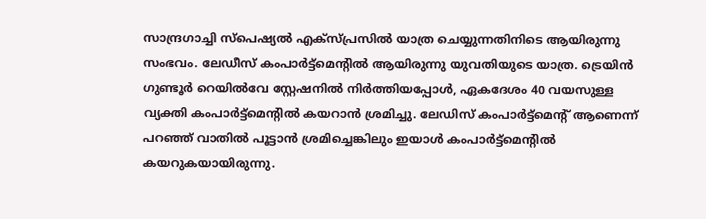സാന്ദ്രഗാച്ചി സ്‌പെഷ്യല്‍ എക്‌സ്പ്രസില്‍ യാത്ര ചെയ്യുന്നതിനിടെ ആയിരുന്നു സംഭവം. ലേഡീസ് കംപാര്‍ട്ട്‌മെന്റില്‍ ആയിരുന്നു യുവതിയുടെ യാത്ര. ട്രെയിന്‍ ഗുണ്ടൂര്‍ റെയില്‍വേ സ്റ്റേഷനില്‍ നിര്‍ത്തിയപ്പോള്‍, ഏകദേശം 40 വയസുള്ള വ്യക്തി കംപാര്‍ട്ട്‌മെന്റില്‍ കയറാന്‍ ശ്രമിച്ചു. ലേഡിസ് കംപാര്‍ട്ട്‌മെന്റ് ആണെന്ന് പറഞ്ഞ് വാതില്‍ പൂട്ടാന്‍ ശ്രമിച്ചെങ്കിലും ഇയാള്‍ കംപാര്‍ട്ട്‌മെന്റില്‍ കയറുകയായിരുന്നു.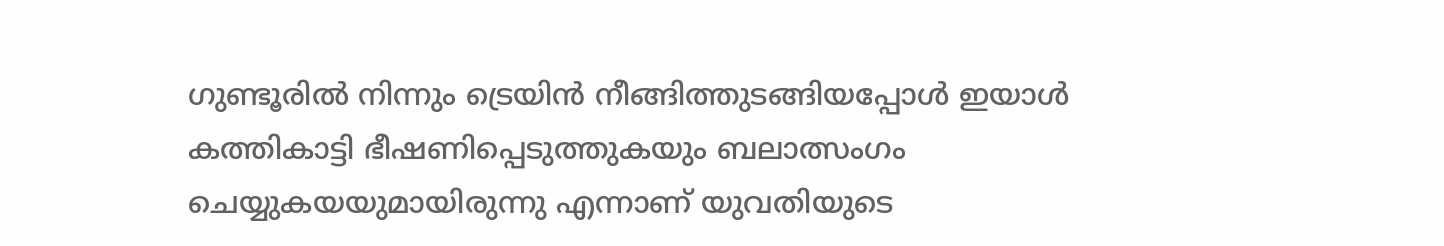ഗുണ്ടൂരില്‍ നിന്നും ട്രെയിന്‍ നീങ്ങിത്തുടങ്ങിയപ്പോള്‍ ഇയാള്‍ കത്തികാട്ടി ഭീഷണിപ്പെടുത്തുകയും ബലാത്സംഗം ചെയ്യുകയയുമായിരുന്നു എന്നാണ് യുവതിയുടെ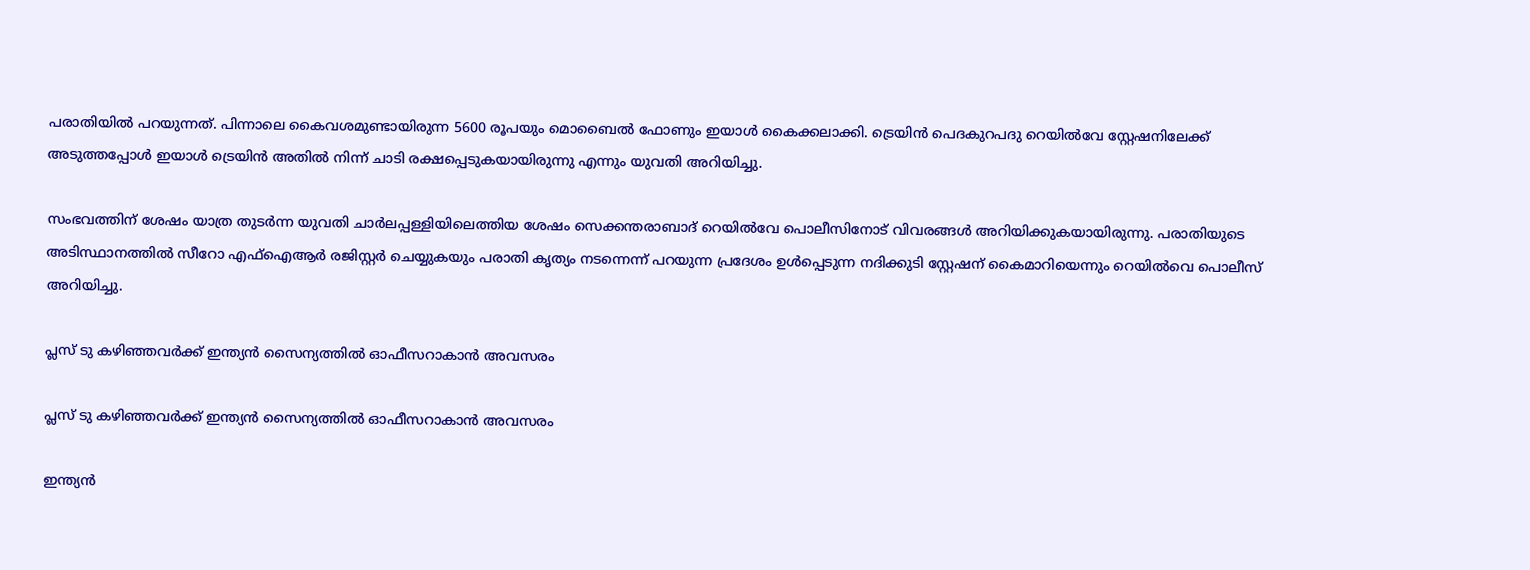പരാതിയില്‍ പറയുന്നത്. പിന്നാലെ കൈവശമുണ്ടായിരുന്ന 5600 രൂപയും മൊബൈല്‍ ഫോണും ഇയാള്‍ കൈക്കലാക്കി. ട്രെയിന്‍ പെദകുറപദു റെയില്‍വേ സ്റ്റേഷനിലേക്ക് അടുത്തപ്പോള്‍ ഇയാള്‍ ട്രെയിന്‍ അതില്‍ നിന്ന് ചാടി രക്ഷപ്പെടുകയായിരുന്നു എന്നും യുവതി അറിയിച്ചു.

സംഭവത്തിന് ശേഷം യാത്ര തുടര്‍ന്ന യുവതി ചാര്‍ലപ്പള്ളിയിലെത്തിയ ശേഷം സെക്കന്തരാബാദ് റെയില്‍വേ പൊലീസിനോട് വിവരങ്ങള്‍ അറിയിക്കുകയായിരുന്നു. പരാതിയുടെ അടിസ്ഥാനത്തില്‍ സീറോ എഫ്ഐആര്‍ രജിസ്റ്റര്‍ ചെയ്യുകയും പരാതി കൃത്യം നടന്നെന്ന് പറയുന്ന പ്രദേശം ഉള്‍പ്പെടുന്ന നദിക്കുടി സ്റ്റേഷന് കൈമാറിയെന്നും റെയില്‍വെ പൊലീസ് അറിയിച്ചു.

പ്ലസ് ടു കഴിഞ്ഞവർക്ക് ഇന്ത്യൻ സൈന്യത്തിൽ ഓഫീസറാകാൻ അവസരം

പ്ലസ് ടു കഴിഞ്ഞവർക്ക് ഇന്ത്യൻ സൈന്യത്തിൽ ഓഫീസറാകാൻ അവസരം

ഇന്ത്യൻ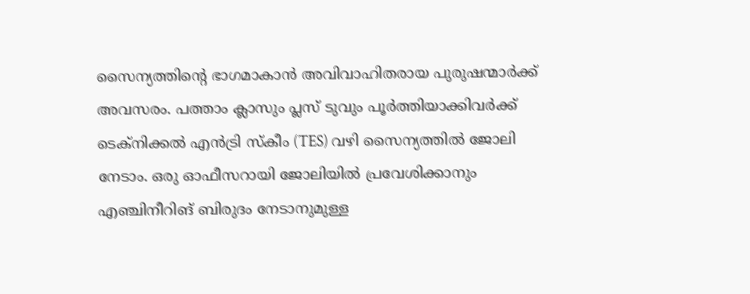സൈന്യത്തിന്റെ ഭാഗമാകാൻ അവിവാഹിതരായ പുരുഷന്മാർക്ക് അവസരം. പത്താം ക്ലാസും പ്ലസ് ടുവും പൂർത്തിയാക്കിവർക്ക് ടെക്നിക്കൽ എൻട്രി സ്കീം (TES) വഴി സൈന്യത്തിൽ ജോലി നേടാം. ഒരു ഓഫീസറായി ജോലിയിൽ പ്രവേശിക്കാനും എഞ്ചിനീറിങ് ബിരുദം നേടാനുമുള്ള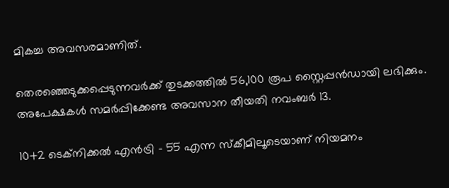മികച്ച അവസരമാണിത്.

തെരഞ്ഞെടുക്കപ്പെടുന്നവർക്ക് തുടക്കത്തിൽ 56,100 രൂപ സ്റ്റൈപ്പൻഡായി ലഭിക്കും. അപേക്ഷകൾ സമർപ്പിക്കേണ്ട അവസാന തീയതി നവംബർ 13.

10+2 ടെക്നിക്കൽ എൻട്രി – 55 എന്ന സ്കീമിലൂടെയാണ് നിയമനം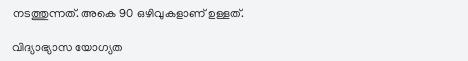നടത്തുന്നത്. അകെ 90 ഒഴിവുകളാണ് ഉള്ളത്.

വിദ്യാഭ്യാസ യോഗ്യത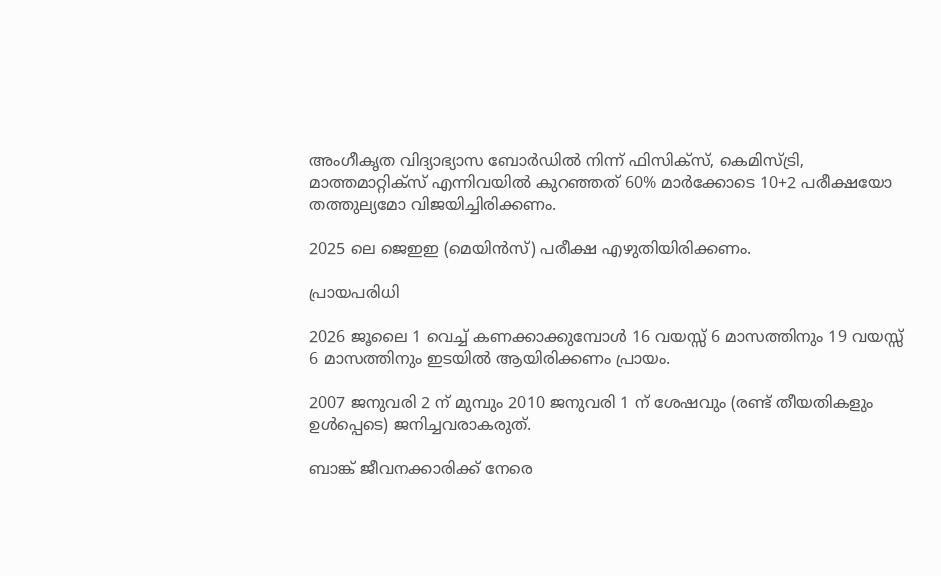അംഗീകൃത വിദ്യാഭ്യാസ ബോർഡിൽ നിന്ന് ഫിസിക്സ്, കെമിസ്ട്രി, മാത്തമാറ്റിക്സ് എന്നിവയിൽ കുറഞ്ഞത് 60% മാർക്കോടെ 10+2 പരീക്ഷയോ തത്തുല്യമോ വിജയിച്ചിരിക്കണം.

2025 ലെ ജെഇഇ (മെയിൻസ്) പരീക്ഷ എഴുതിയിരിക്കണം.

പ്രായപരിധി

2026 ജൂലൈ 1 വെച്ച് കണക്കാക്കുമ്പോൾ 16 വയസ്സ് 6 മാസത്തിനും 19 വയസ്സ് 6 മാസത്തിനും ഇടയിൽ ആയിരിക്കണം പ്രായം.

2007 ജനുവരി 2 ന് മുമ്പും 2010 ജനുവരി 1 ന് ശേഷവും (രണ്ട് തീയതികളും ഉൾപ്പെടെ) ജനിച്ചവരാകരുത്.

ബാങ്ക് ജീവനക്കാരിക്ക് നേരെ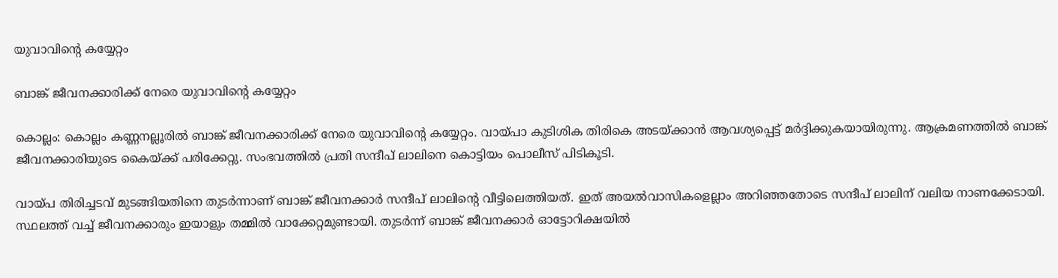യുവാവിന്റെ കയ്യേറ്റം

ബാങ്ക് ജീവനക്കാരിക്ക് നേരെ യുവാവിന്റെ കയ്യേറ്റം

കൊല്ലം: കൊല്ലം കണ്ണനല്ലൂരിൽ ബാങ്ക് ജീവനക്കാരിക്ക് നേരെ യുവാവിന്റെ കയ്യേറ്റം. വായ്പാ കുടിശിക തിരികെ അടയ്ക്കാൻ ആവശ്യപ്പെട്ട് മർദ്ദിക്കുകയായിരുന്നു. ആക്രമണത്തിൽ ബാങ്ക് ജീവനക്കാരിയുടെ കൈയ്ക്ക് പരിക്കേറ്റു. സംഭവത്തിൽ പ്രതി സന്ദീപ് ലാലിനെ കൊട്ടിയം പൊലീസ് പിടികൂടി.

വായ്പ തിരിച്ചടവ് മുടങ്ങിയതിനെ തുടർന്നാണ് ബാങ്ക് ജീവനക്കാർ സന്ദീപ് ലാലിന്റെ വീട്ടിലെത്തിയത്. ഇത് അയൽവാസികളെല്ലാം അറിഞ്ഞതോടെ സന്ദീപ് ലാലിന് വലിയ നാണക്കേടായി. സ്ഥലത്ത് വച്ച് ജീവനക്കാരും ഇയാളും തമ്മിൽ വാക്കേറ്റമുണ്ടായി. തുടർന്ന് ബാങ്ക് ജീവനക്കാർ ഓട്ടോറിക്ഷയിൽ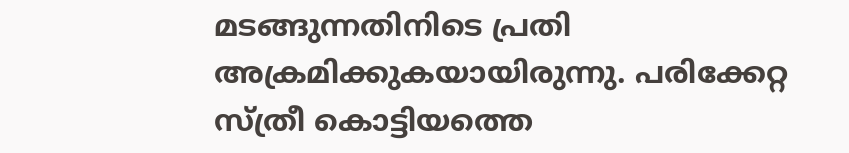മടങ്ങുന്നതിനിടെ പ്രതി അക്രമിക്കുകയായിരുന്നു. പരിക്കേറ്റ സ്ത്രീ കൊട്ടിയത്തെ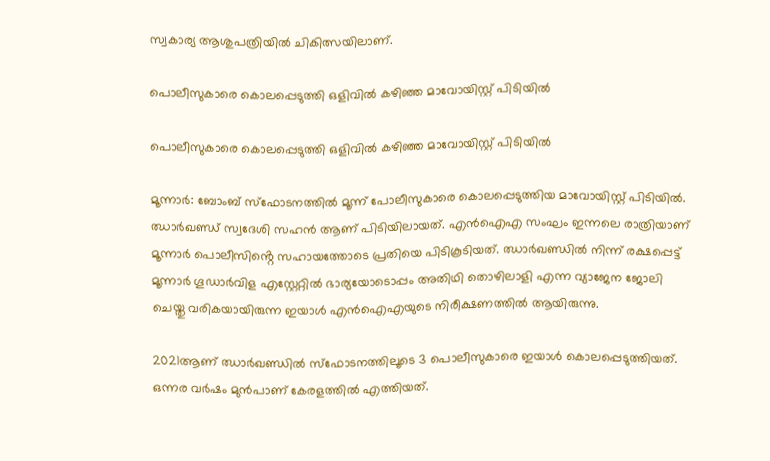സ്വകാര്യ ആശുപത്രിയിൽ ചികിത്സയിലാണ്.

പൊലീസുകാരെ കൊലപ്പെടുത്തി ഒളിവിൽ കഴിഞ്ഞ മാവോയിസ്റ്റ് പിടിയിൽ

പൊലീസുകാരെ കൊലപ്പെടുത്തി ഒളിവിൽ കഴിഞ്ഞ മാവോയിസ്റ്റ് പിടിയിൽ

മൂന്നാർ: ബോംബ് സ്ഫോടനത്തിൽ മൂന്ന് പോലീസുകാരെ കൊലപ്പെടുത്തിയ മാവോയിസ്റ്റ് പിടിയിൽ. ഝാർഖണ്ഡ് സ്വദേശി സഹൻ ആണ് പിടിയിലായത്. എൻഐഎ സംഘം ഇന്നലെ രാത്രിയാണ് മൂന്നാർ പൊലീസിൻ്റെ സഹായത്തോടെ പ്രതിയെ പിടികൂടിയത്. ഝാർഖണ്ഡിൽ നിന്ന് രക്ഷപ്പെട്ട് മൂന്നാർ ഗൂഡാർവിള എസ്റ്റേറ്റിൽ ഭാര്യയോടൊപ്പം അതിഥി തൊഴിലാളി എന്ന വ്യാജേന ജോലി ചെയ്തു വരികയായിരുന്ന ഇയാൾ എൻഐഎയുടെ നിരീക്ഷണത്തിൽ ആയിരുന്നു.

2021ആണ് ഝാർഖണ്ഡിൽ സ്ഫോടനത്തിലൂടെ 3 പൊലീസുകാരെ ഇയാൾ കൊലപ്പെടുത്തിയത്. ഒന്നര വർഷം മുൻപാണ് കേരളത്തിൽ എത്തിയത്.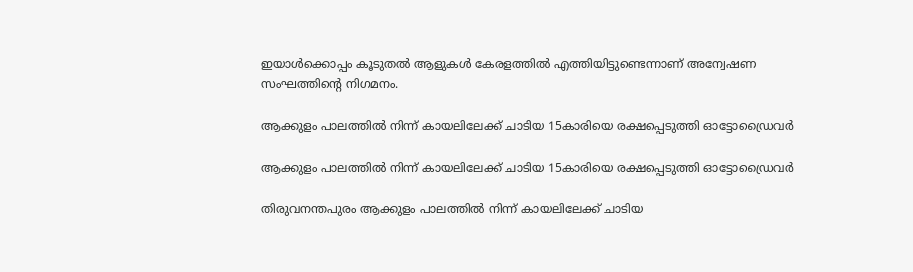ഇയാൾക്കൊപ്പം കൂടുതൽ ആളുകൾ കേരളത്തിൽ എത്തിയിട്ടുണ്ടെന്നാണ് അന്വേഷണ സംഘത്തിൻ്റെ നിഗമനം.

ആക്കുളം പാലത്തില്‍ നിന്ന് കായലിലേക്ക് ചാടിയ 15കാരിയെ രക്ഷപ്പെടുത്തി ഓട്ടോഡ്രൈവർ

ആക്കുളം പാലത്തില്‍ നിന്ന് കായലിലേക്ക് ചാടിയ 15കാരിയെ രക്ഷപ്പെടുത്തി ഓട്ടോഡ്രൈവർ

തിരുവനന്തപുരം ആക്കുളം പാലത്തില്‍ നിന്ന് കായലിലേക്ക് ചാടിയ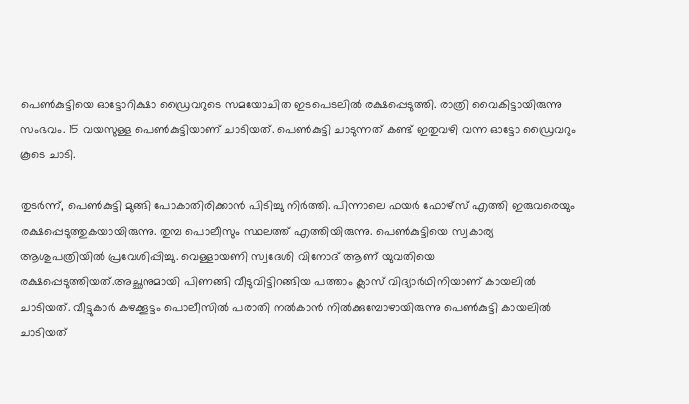പെൺകുട്ടിയെ ഓട്ടോറിക്ഷാ ഡ്രൈവറുടെ സമയോചിത ഇടപെടലിൽ രക്ഷപ്പെടുത്തി. രാത്രി വൈകിട്ടായിരുന്നു സംഭവം. 15 വയസുള്ള പെണ്‍കുട്ടിയാണ് ചാടിയത്. പെൺകുട്ടി ചാടുന്നത് കണ്ട് ഇതുവഴി വന്ന ഓട്ടോ ഡ്രൈവറും കൂടെ ചാടി.

തുടർന്ന്, പെൺകുട്ടി മുങ്ങി പോകാതിരിക്കാന്‍ പിടിച്ചു നിര്‍ത്തി. പിന്നാലെ ഫയര്‍ ഫോഴ്‌സ് എത്തി ഇരുവരെയും രക്ഷപ്പെടുത്തുകയായിരുന്നു. തുമ്പ പൊലീസും സ്ഥലത്ത് എത്തിയിരുന്നു. പെണ്‍കുട്ടിയെ സ്വകാര്യ ആശുപത്രിയില്‍ പ്രവേശിപ്പിച്ചു. വെള്ളായണി സ്വദേശി വിനോദ് ആണ് യുവതിയെ രക്ഷപ്പെടുത്തിയത്.അച്ഛനുമായി പിണങ്ങി വീടുവിട്ടിറങ്ങിയ പത്താം ക്ലാസ് വിദ്യാര്‍ഥിനിയാണ് കായലിൽ ചാടിയത്. വീട്ടുകാര്‍ കഴക്കൂട്ടം പൊലീസില്‍ പരാതി നല്‍കാന്‍ നില്‍ക്കുമ്പോഴായിരുന്നു പെണ്‍കുട്ടി കായലില്‍ ചാടിയത്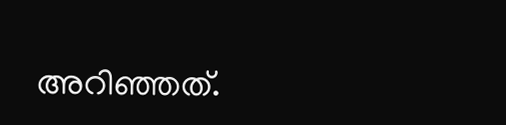അറിഞ്ഞത്.